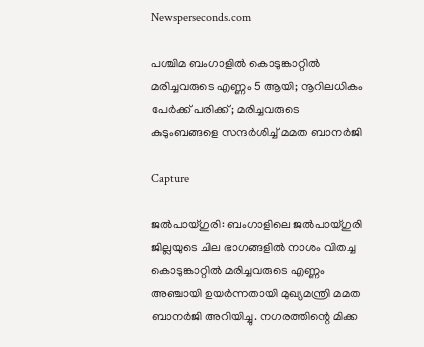Newsperseconds.com

പശ്ചിമ ബംഗാളില്‍ കൊടുങ്കാറ്റില്‍ മരിച്ചവരുടെ എണ്ണം 5 ആയി; നൂറിലധികം പേര്‍ക്ക് പരിക്ക്; മരിച്ചവരുടെ കുടുംബങ്ങളെ സന്ദര്‍ശിച്ച് മമത ബാനര്‍ജി

Capture

ജല്‍പായ്ഗുരി: ബംഗാളിലെ ജല്‍പായ്ഗുരി ജില്ലയുടെ ചില ഭാഗങ്ങളില്‍ നാശം വിതച്ച കൊടുങ്കാറ്റില്‍ മരിച്ചവരുടെ എണ്ണം അഞ്ചായി ഉയര്‍ന്നതായി മുഖ്യമന്ത്രി മമത ബാനര്‍ജി അറിയിച്ചു. നഗരത്തിന്റെ മിക്ക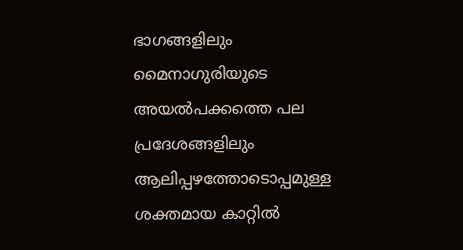ഭാഗങ്ങളിലും മൈനാഗുരിയുടെ അയല്‍പക്കത്തെ പല പ്രദേശങ്ങളിലും ആലിപ്പഴത്തോടൊപ്പമുള്ള ശക്തമായ കാറ്റില്‍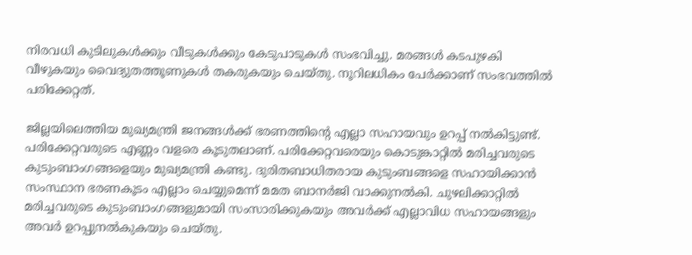നിരവധി കുടിലുകള്‍ക്കും വീടുകള്‍ക്കും കേടുപാടുകള്‍ സംഭവിച്ചു. മരങ്ങള്‍ കടപുഴകി വീഴുകയും വൈദ്യുതത്തൂണുകള്‍ തകരുകയും ചെയ്തു. നൂറിലധികം പേര്‍ക്കാണ് സംഭവത്തില്‍ പരിക്കേറ്റത്.

ജില്ലയിലെത്തിയ മുഖ്യമന്ത്രി ജനങ്ങള്‍ക്ക് ഭരണത്തിന്റെ എല്ലാ സഹായവും ഉറപ്പ് നല്‍കിട്ടുണ്ട്. പരിക്കേറ്റവരുടെ എണ്ണം വളരെ കൂടുതലാണ്. പരിക്കേറ്റവരെയും കൊടുങ്കാറ്റില്‍ മരിച്ചവരുടെ കുടുംബാംഗങ്ങളെയും മുഖ്യമന്ത്രി കണ്ടു. ദുരിതബാധിതരായ കുടുംബങ്ങളെ സഹായിക്കാന്‍ സംസ്ഥാന ഭരണകൂടം എല്ലാം ചെയ്യുമെന്ന് മമത ബാനര്‍ജി വാക്കുനല്‍കി. ചുഴലിക്കാറ്റില്‍ മരിച്ചവരുടെ കുടുംബാംഗങ്ങളുമായി സംസാരിക്കുകയും അവര്‍ക്ക് എല്ലാവിധ സഹായങ്ങളും അവര്‍ ഉറപ്പുനല്‍കുകയും ചെയ്തു.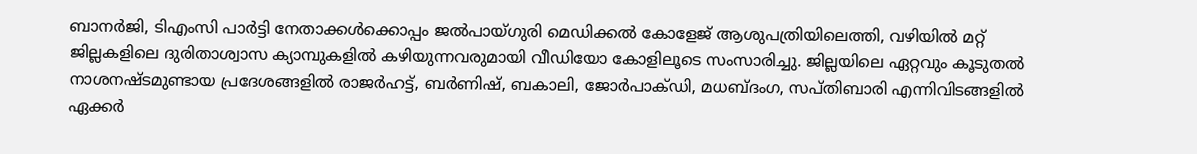ബാനര്‍ജി, ടിഎംസി പാര്‍ട്ടി നേതാക്കള്‍ക്കൊപ്പം ജല്‍പായ്ഗുരി മെഡിക്കല്‍ കോളേജ് ആശുപത്രിയിലെത്തി, വഴിയില്‍ മറ്റ് ജില്ലകളിലെ ദുരിതാശ്വാസ ക്യാമ്പുകളില്‍ കഴിയുന്നവരുമായി വീഡിയോ കോളിലൂടെ സംസാരിച്ചു. ജില്ലയിലെ ഏറ്റവും കൂടുതല്‍ നാശനഷ്ടമുണ്ടായ പ്രദേശങ്ങളില്‍ രാജര്‍ഹട്ട്, ബര്‍ണിഷ്, ബകാലി, ജോര്‍പാക്ഡി, മധബ്ദംഗ, സപ്തിബാരി എന്നിവിടങ്ങളില്‍ ഏക്കര്‍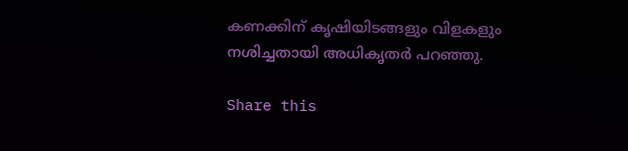കണക്കിന് കൃഷിയിടങ്ങളും വിളകളും നശിച്ചതായി അധികൃതര്‍ പറഞ്ഞു.

Share this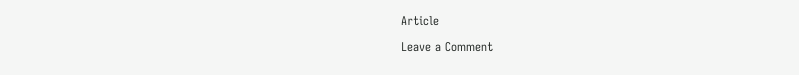Article

Leave a Comment